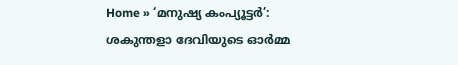Home » ‘മനുഷ്യ കംപ്യൂട്ടർ’: ശകുന്തളാ ദേവിയുടെ ഓർമ്മ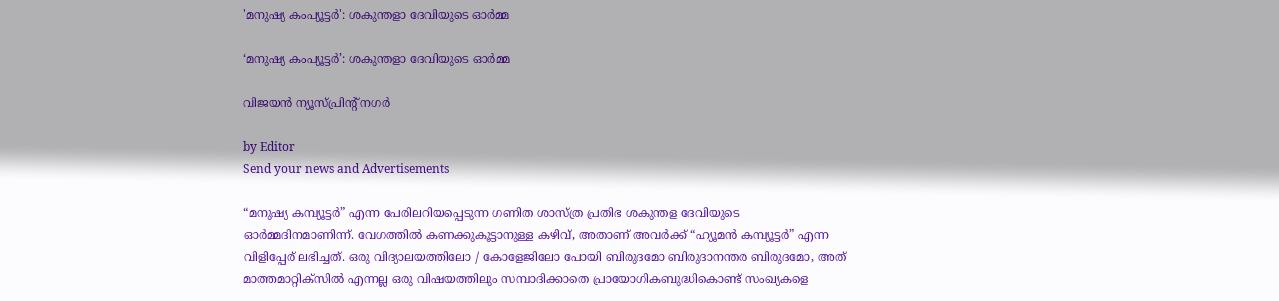'മനുഷ്യ കംപ്യൂട്ടർ': ശകുന്തളാ ദേവിയുടെ ഓർമ്മ

‘മനുഷ്യ കംപ്യൂട്ടർ’: ശകുന്തളാ ദേവിയുടെ ഓർമ്മ

വിജയൻ ന്യൂസ്പ്രിൻ്റ് നഗർ

by Editor
Send your news and Advertisements

“മനുഷ്യ കമ്പ്യൂട്ടർ” എന്ന പേരിലറിയപ്പെടുന്ന ഗണിത ശാസ്ത്ര പ്രതിഭ ശകുന്തള ദേവിയുടെ ഓർമ്മദിനമാണിന്ന്. വേഗത്തിൽ കണക്കുകൂട്ടാനുള്ള കഴിവ്, അതാണ് അവർക്ക് “ഹ്യൂമൻ കമ്പ്യൂട്ടർ” എന്ന വിളിപ്പേര് ലഭിച്ചത്. ഒരു വിദ്യാലയത്തിലോ / കോളേജിലോ പോയി ബിരുദമോ ബിരുദാനന്തര ബിരുദമോ, അത് മാത്തമാറ്റിക്സിൽ എന്നല്ല ഒരു വിഷയത്തിലും സമ്പാദിക്കാതെ പ്രായോഗികബുദ്ധികൊണ്ട് സംഖ്യകളെ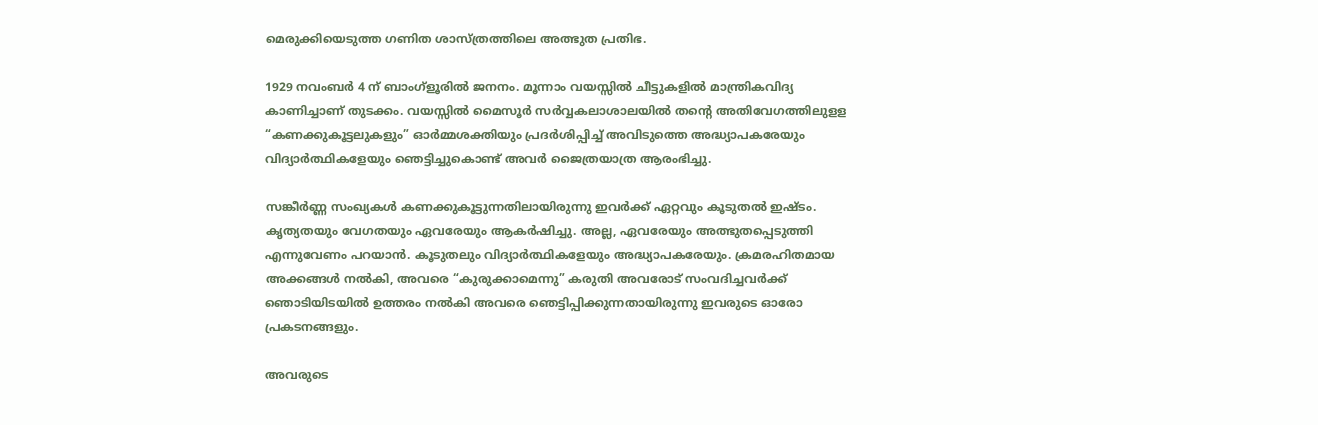മെരുക്കിയെടുത്ത ഗണിത ശാസ്ത്രത്തിലെ അത്ഭുത പ്രതിഭ.

1929 നവംബർ 4 ന് ബാംഗ്ളൂരിൽ ജനനം. മൂന്നാം വയസ്സിൽ ചീട്ടുകളിൽ മാന്ത്രികവിദ്യ കാണിച്ചാണ് തുടക്കം. വയസ്സിൽ മൈസൂർ സർവ്വകലാശാലയിൽ തന്റെ അതിവേഗത്തിലുളള “കണക്കുകൂട്ടലുകളും” ഓർമ്മശക്തിയും പ്രദർശിപ്പിച്ച് അവിടുത്തെ അദ്ധ്യാപകരേയും വിദ്യാർത്ഥികളേയും ഞെട്ടിച്ചുകൊണ്ട് അവർ ജൈത്രയാത്ര ആരംഭിച്ചു.

സങ്കീർണ്ണ സംഖ്യകൾ കണക്കുകൂട്ടുന്നതിലായിരുന്നു ഇവർക്ക് ഏറ്റവും കൂടുതൽ ഇഷ്ടം. കൃത്യതയും വേഗതയും ഏവരേയും ആകർഷിച്ചു. അല്ല, ഏവരേയും അത്ഭുതപ്പെടുത്തി എന്നുവേണം പറയാൻ. കൂടുതലും വിദ്യാർത്ഥികളേയും അദ്ധ്യാപകരേയും. ക്രമരഹിതമായ അക്കങ്ങൾ നൽകി, അവരെ “കുരുക്കാമെന്നു” കരുതി അവരോട് സംവദിച്ചവർക്ക് ഞൊടിയിടയിൽ ഉത്തരം നൽകി അവരെ ഞെട്ടിപ്പിക്കുന്നതായിരുന്നു ഇവരുടെ ഓരോ പ്രകടനങ്ങളും.

അവരുടെ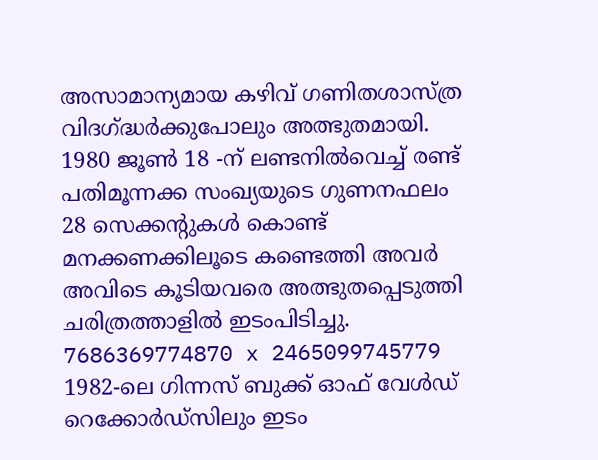അസാമാന്യമായ കഴിവ് ഗണിതശാസ്ത്ര വിദഗ്ദ്ധർക്കുപോലും അത്ഭുതമായി. 1980 ജൂൺ 18 -ന് ലണ്ടനിൽവെച്ച് രണ്ട് പതിമൂന്നക്ക സംഖ്യയുടെ ഗുണനഫലം 28 സെക്കന്റുകൾ കൊണ്ട് മനക്കണക്കിലൂടെ കണ്ടെത്തി അവർ അവിടെ കൂടിയവരെ അത്ഭുതപ്പെടുത്തി ചരിത്രത്താളിൽ ഇടംപിടിച്ചു.
7686369774870 x 2465099745779
1982-ലെ ഗിന്നസ് ബുക്ക് ഓഫ് വേൾഡ് റെക്കോർഡ്സിലും ഇടം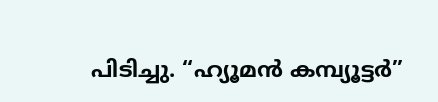പിടിച്ചു. “ഹ്യൂമൻ കമ്പ്യൂട്ടർ”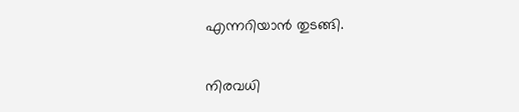എന്നറിയാൻ തുടങ്ങി.

നിരവധി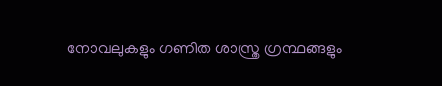നോവലുകളും ഗണിത ശാസ്ത്ര ഗ്രന്ഥങ്ങളും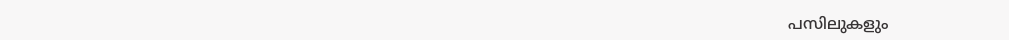പസിലുകളും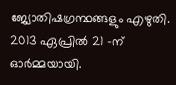ജ്യോതിഷഗ്രന്ഥങ്ങളും എഴുതി.
2013 ഏപ്രിൽ 21 -ന് ഓർമ്മയായി.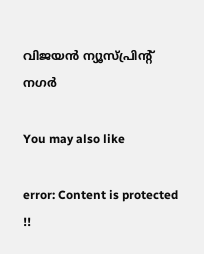വിജയൻ ന്യൂസ്പ്രിൻ്റ് നഗർ

You may also like

error: Content is protected !!